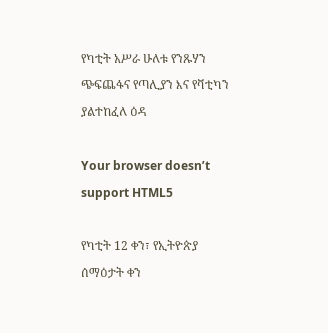የካቲት አሥራ ሁለቱ የንጹሃን ጭፍጨፋና የጣሊያን እና የቫቲካን ያልተከፈለ ዕዳ

Your browser doesn’t support HTML5

የካቲት 12 ቀን፣ የኢትዮጵያ ሰማዕታት ቀን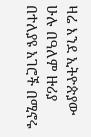ዛሬ እንደ ኢትዮጵያው ሁሉ በዓለም ዙሪያ በተለያዩ አገሮች በሚኖሩ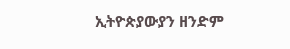ኢትዮጵያውያን ዘንድም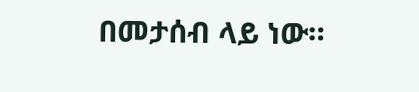በመታሰብ ላይ ነው።